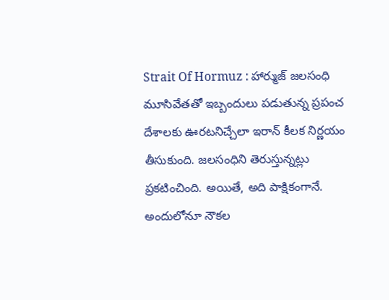Strait Of Hormuz : హార్ముజ్ జలసంధి మూసివేతతో ఇబ్బందులు పడుతున్న ప్రపంచ దేశాలకు ఊరటనిచ్చేలా ఇరాన్ కీలక నిర్ణయం తీసుకుంది. జలసంధిని తెరుస్తున్నట్లు ప్రకటించింది. అయితే, అది పాక్షికంగానే. అందులోనూ నౌకల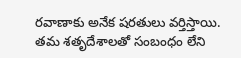రవాణాకు అనేక షరతులు వర్తిస్తాయి. తమ శతృదేశాలతో సంబంధం లేని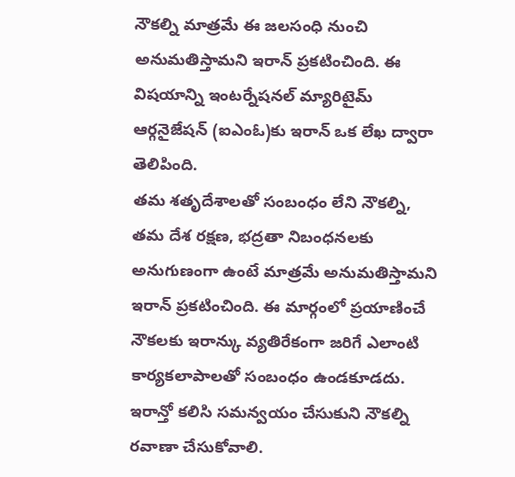నౌకల్ని మాత్రమే ఈ జలసంధి నుంచి అనుమతిస్తామని ఇరాన్ ప్రకటించింది. ఈ విషయాన్ని ఇంటర్నేషనల్ మ్యారిటైమ్ ఆర్గనైజేషన్ (ఐఎంఓ)కు ఇరాన్ ఒక లేఖ ద్వారా తెలిపింది.
తమ శతృదేశాలతో సంబంధం లేని నౌకల్ని, తమ దేశ రక్షణ, భద్రతా నిబంధనలకు అనుగుణంగా ఉంటే మాత్రమే అనుమతిస్తామని ఇరాన్ ప్రకటించింది. ఈ మార్గంలో ప్రయాణించే నౌకలకు ఇరాన్కు వ్యతిరేకంగా జరిగే ఎలాంటి కార్యకలాపాలతో సంబంధం ఉండకూడదు. ఇరాన్తో కలిసి సమన్వయం చేసుకుని నౌకల్ని రవాణా చేసుకోవాలి.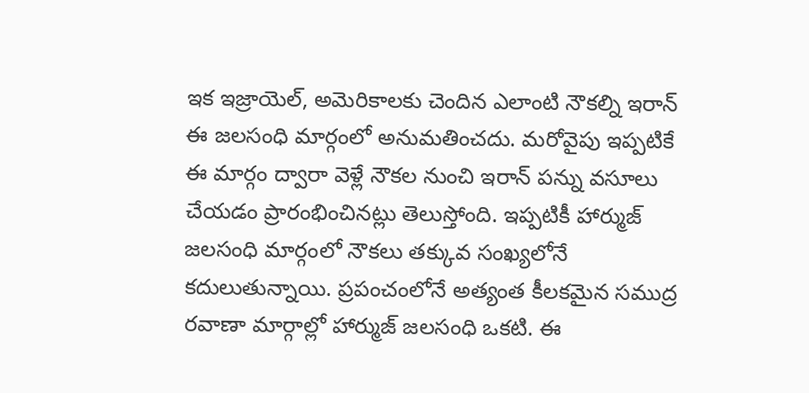ఇక ఇజ్రాయెల్, అమెరికాలకు చెందిన ఎలాంటి నౌకల్ని ఇరాన్ ఈ జలసంధి మార్గంలో అనుమతించదు. మరోవైపు ఇప్పటికే ఈ మార్గం ద్వారా వెళ్లే నౌకల నుంచి ఇరాన్ పన్ను వసూలు చేయడం ప్రారంభించినట్లు తెలుస్తోంది. ఇప్పటికీ హార్ముజ్ జలసంధి మార్గంలో నౌకలు తక్కువ సంఖ్యలోనే కదులుతున్నాయి. ప్రపంచంలోనే అత్యంత కీలకమైన సముద్ర రవాణా మార్గాల్లో హార్ముజ్ జలసంధి ఒకటి. ఈ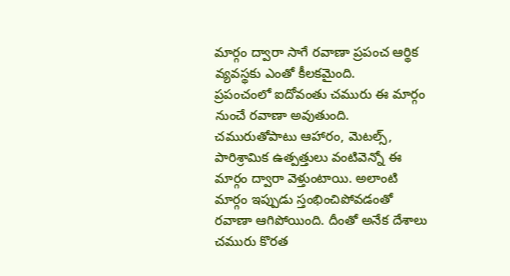మార్గం ద్వారా సాగే రవాణా ప్రపంచ ఆర్థిక వ్యవస్థకు ఎంతో కీలకమైంది.
ప్రపంచంలో ఐదోవంతు చమురు ఈ మార్గం నుంచే రవాణా అవుతుంది. చమురుతోపాటు ఆహారం, మెటల్స్, పారిశ్రామిక ఉత్పత్తులు వంటివెన్నో ఈ మార్గం ద్వారా వెళ్తుంటాయి. అలాంటి మార్గం ఇప్పుడు స్తంభించిపోవడంతో రవాణా ఆగిపోయింది. దీంతో అనేక దేశాలు చమురు కొరత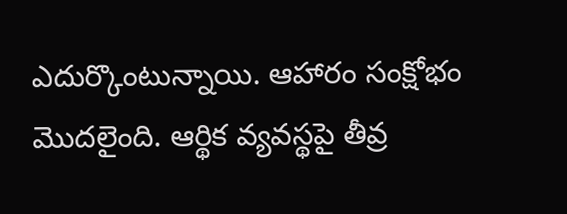ఎదుర్కొంటున్నాయి. ఆహారం సంక్షోభం మొదలైంది. ఆర్థిక వ్యవస్థపై తీవ్ర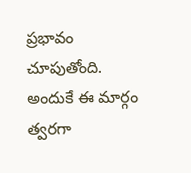ప్రభావం చూపుతోంది. అందుకే ఈ మార్గం త్వరగా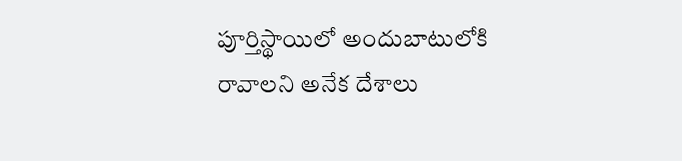పూర్తిస్థాయిలో అందుబాటులోకి రావాలని అనేక దేశాలు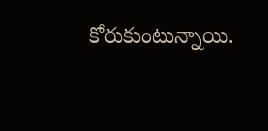కోరుకుంటున్నాయి.